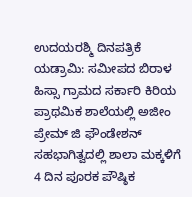ಉದಯರಶ್ಮಿ ದಿನಪತ್ರಿಕೆ
ಯಡ್ರಾಮಿ: ಸಮೀಪದ ಬಿರಾಳ ಹಿಸ್ಸಾ ಗ್ರಾಮದ ಸರ್ಕಾರಿ ಕಿರಿಯ ಪ್ರಾಥಮಿಕ ಶಾಲೆಯಲ್ಲಿ ಅಜೀಂ ಪ್ರೇಮ್ ಜಿ ಫೌಂಡೇಶನ್ ಸಹಭಾಗಿತ್ವದಲ್ಲಿ ಶಾಲಾ ಮಕ್ಕಳಿಗೆ 4 ದಿನ ಪೂರಕ ಪೌಷ್ಠಿಕ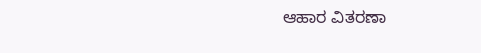ಆಹಾರ ವಿತರಣಾ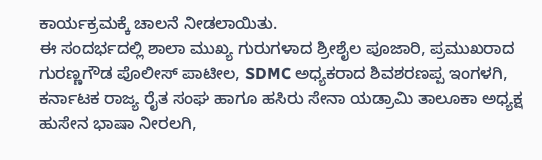ಕಾರ್ಯಕ್ರಮಕ್ಕೆ ಚಾಲನೆ ನೀಡಲಾಯಿತು.
ಈ ಸಂದರ್ಭದಲ್ಲಿ ಶಾಲಾ ಮುಖ್ಯ ಗುರುಗಳಾದ ಶ್ರೀಶೈಲ ಪೂಜಾರಿ, ಪ್ರಮುಖರಾದ ಗುರಣ್ಣಗೌಡ ಪೊಲೀಸ್ ಪಾಟೀಲ, SDMC ಅಧ್ಯಕರಾದ ಶಿವಶರಣಪ್ಪ ಇಂಗಳಗಿ, ಕರ್ನಾಟಕ ರಾಜ್ಯ ರೈತ ಸಂಘ ಹಾಗೂ ಹಸಿರು ಸೇನಾ ಯಡ್ರಾಮಿ ತಾಲೂಕಾ ಅಧ್ಯಕ್ಷ ಹುಸೇನ ಭಾಷಾ ನೀರಲಗಿ,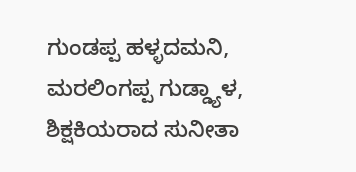ಗುಂಡಪ್ಪ ಹಳ್ಳದಮನಿ, ಮರಲಿಂಗಪ್ಪ ಗುಡ್ಡ್ಯಾಳ, ಶಿಕ್ಷಕಿಯರಾದ ಸುನೀತಾ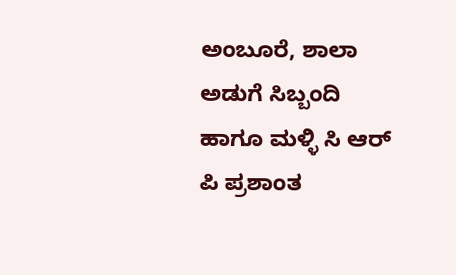ಅಂಬೂರೆ, ಶಾಲಾ ಅಡುಗೆ ಸಿಬ್ಬಂದಿ ಹಾಗೂ ಮಳ್ಳಿ ಸಿ ಆರ್ ಪಿ ಪ್ರಶಾಂತ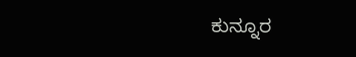ಕುನ್ನೂರ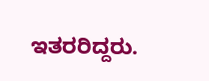ಇತರರಿದ್ದರು.